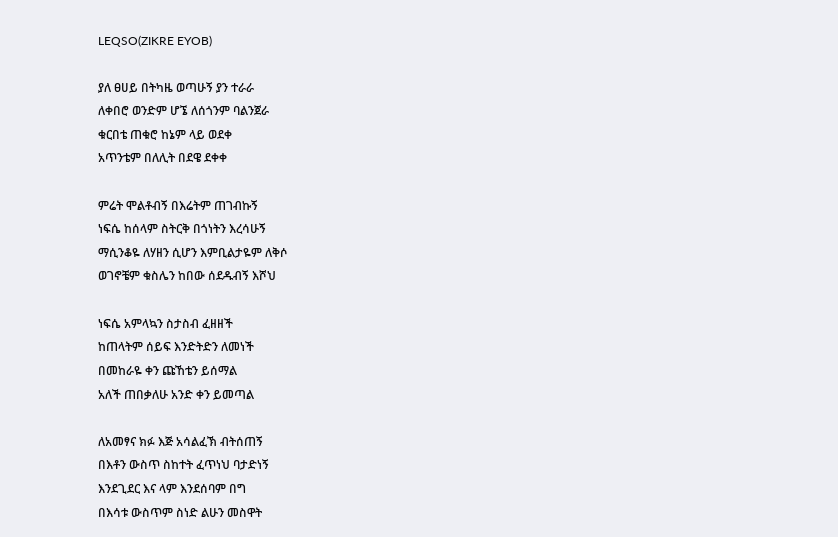LEQSO(ZIKRE EYOB)

ያለ ፀሀይ በትካዜ ወጣሁኝ ያን ተራራ
ለቀበሮ ወንድም ሆኜ ለሰጎንም ባልንጀራ
ቁርበቴ ጠቁሮ ከኔም ላይ ወደቀ
አጥንቴም በለሊት በደዌ ደቀቀ

ምሬት ሞልቶብኝ በእሬትም ጠገብኩኝ
ነፍሴ ከሰላም ስትርቅ በጎነትን እረሳሁኝ
ማሲንቆዬ ለሃዘን ሲሆን እምቢልታዬም ለቅሶ
ወገኖቼም ቁስሌን ከበው ሰደዱብኝ እሾህ

ነፍሴ አምላኳን ስታስብ ፈዘዘች
ከጠላትም ሰይፍ እንድትድን ለመነች
በመከራዬ ቀን ጩኸቴን ይሰማል
አለች ጠበቃለሁ አንድ ቀን ይመጣል

ለአመፃና ክፉ እጅ አሳልፈኽ ብትሰጠኝ
በእቶን ውስጥ ስከተት ፈጥነህ ባታድነኝ
እንደጊደር እና ላም እንደሰባም በግ
በእሳቱ ውስጥም ስነድ ልሁን መስዋት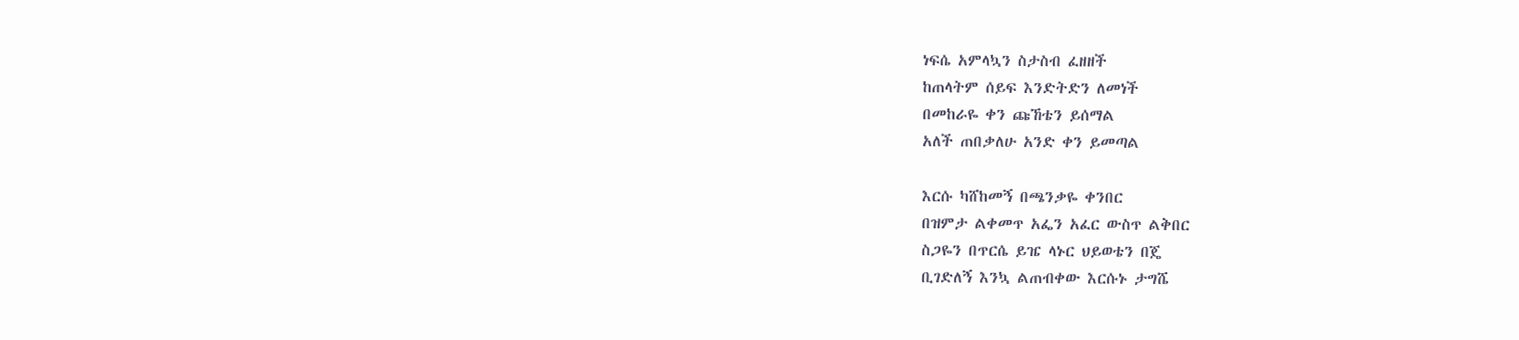ነፍሴ አምላኳን ስታስብ ፈዘዘች
ከጠላትም ሰይፍ እንድትድን ለመነች
በመከራዬ ቀን ጩኸቴን ይሰማል
አለች ጠበቃለሁ አንድ ቀን ይመጣል

እርሱ ካሸከመኝ በጫንቃዬ ቀንበር
በዝምታ ልቀመጥ አፌን አፈር ውስጥ ልቅበር
ስጋዬን በጥርሴ ይዤ ላኑር ህይወቴን በጄ
ቢገድለኝ እንኳ ልጠብቀው እርሱኑ ታግሼ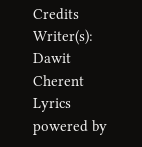Credits
Writer(s): Dawit Cherent
Lyrics powered by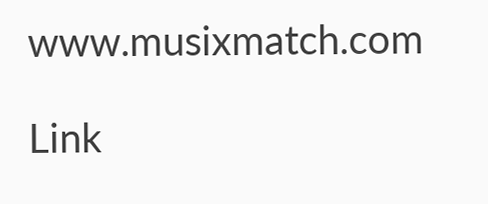www.musixmatch.com

Link